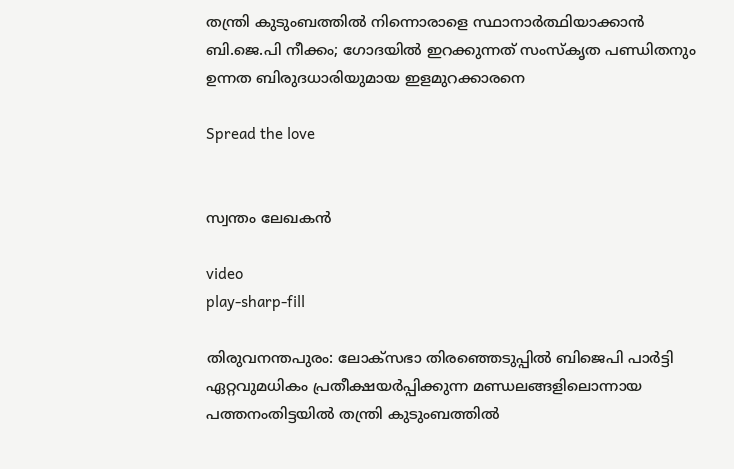തന്ത്രി കുടുംബത്തിൽ നിന്നൊരാളെ സ്ഥാനാർത്ഥിയാക്കാൻ ബി.ജെ.പി നീക്കം; ഗോദയിൽ ഇറക്കുന്നത് സംസ്‌കൃത പണ്ഡിതനും ഉന്നത ബിരുദധാരിയുമായ ഇളമുറക്കാരനെ

Spread the love


സ്വന്തം ലേഖകൻ

video
play-sharp-fill

തിരുവനന്തപുരം: ലോക്സഭാ തിരഞ്ഞെടുപ്പിൽ ബിജെപി പാർട്ടി ഏറ്റവുമധികം പ്രതീക്ഷയർപ്പിക്കുന്ന മണ്ഡലങ്ങളിലൊന്നായ പത്തനംതിട്ടയിൽ തന്ത്രി കുടുംബത്തിൽ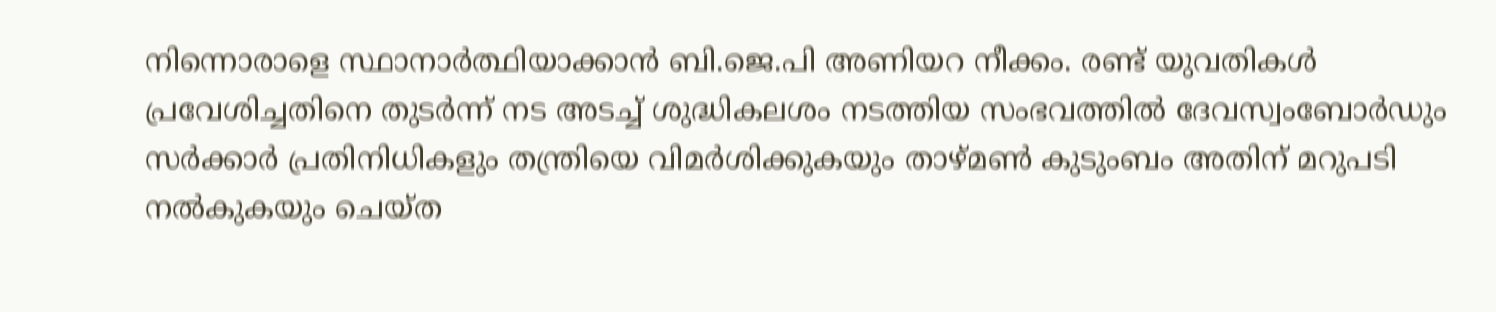നിന്നൊരാളെ സ്ഥാനാർത്ഥിയാക്കാൻ ബി.ജെ.പി അണിയറ നീക്കം. രണ്ട് യുവതികൾ പ്രവേശിച്ചതിനെ തുടർന്ന് നട അടച്ച് ശുദ്ധികലശം നടത്തിയ സംഭവത്തിൽ ദേവസ്വംബോർഡും സർക്കാർ പ്രതിനിധികളും തന്ത്രിയെ വിമർശിക്കുകയും താഴ്മൺ കുടുംബം അതിന് മറുപടി നൽകുകയും ചെയ്ത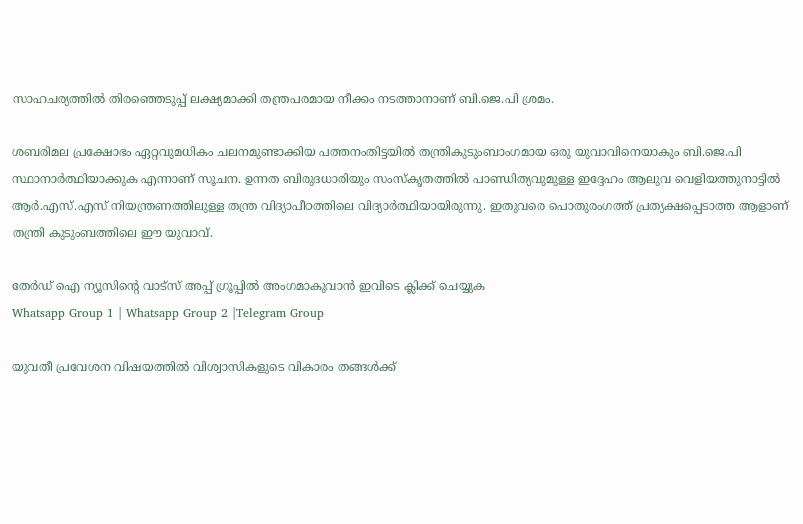സാഹചര്യത്തിൽ തിരഞ്ഞെടുപ്പ് ലക്ഷ്യമാക്കി തന്ത്രപരമായ നീക്കം നടത്താനാണ് ബി.ജെ.പി ശ്രമം.

ശബരിമല പ്രക്ഷോഭം ഏറ്റവുമധികം ചലനമുണ്ടാക്കിയ പത്തനംതിട്ടയിൽ തന്ത്രികുടുംബാംഗമായ ഒരു യുവാവിനെയാകും ബി.ജെ.പി സ്ഥാനാർത്ഥിയാക്കുക എന്നാണ് സൂചന. ഉന്നത ബിരുദധാരിയും സംസ്‌കൃതത്തിൽ പാണ്ഡിത്യവുമുള്ള ഇദ്ദേഹം ആലുവ വെളിയത്തുനാട്ടിൽ ആർ.എസ്.എസ് നിയന്ത്രണത്തിലുള്ള തന്ത്ര വിദ്യാപീഠത്തിലെ വിദ്യാർത്ഥിയായിരുന്നു. ഇതുവരെ പൊതുരംഗത്ത് പ്രത്യക്ഷപ്പെടാത്ത ആളാണ് തന്ത്രി കുടുംബത്തിലെ ഈ യുവാവ്.

തേർഡ് ഐ ന്യൂസിന്റെ വാട്സ് അപ്പ് ഗ്രൂപ്പിൽ അംഗമാകുവാൻ ഇവിടെ ക്ലിക്ക് ചെയ്യുക
Whatsapp Group 1 | Whatsapp Group 2 |Telegram Group

യുവതീ പ്രവേശന വിഷയത്തിൽ വിശ്വാസികളുടെ വികാരം തങ്ങൾക്ക്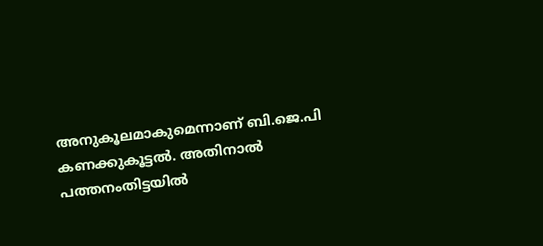അനുകൂലമാകുമെന്നാണ് ബി.ജെ.പി കണക്കുകൂട്ടൽ. അതിനാൽ പത്തനംതിട്ടയിൽ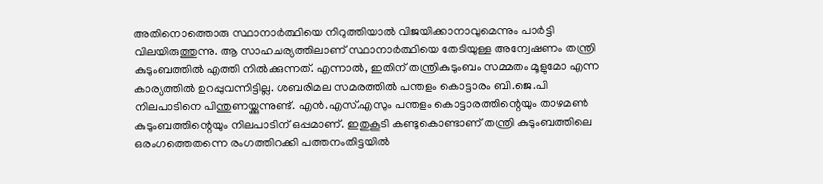അതിനൊത്തൊരു സ്ഥാനാർത്ഥിയെ നിറുത്തിയാൽ വിജയിക്കാനാവുമെന്നും പാർട്ടി വിലയിരുത്തുന്നു. ആ സാഹചര്യത്തിലാണ് സ്ഥാനാർത്ഥിയെ തേടിയുള്ള അന്വേഷണം തന്ത്രി കുടുംബത്തിൽ എത്തി നിൽക്കുന്നത്. എന്നാൽ, ഇതിന് തന്ത്രികുടുംബം സമ്മതം മൂളുമോ എന്ന കാര്യത്തിൽ ഉറപ്പുവന്നിട്ടില്ല. ശബരിമല സമരത്തിൽ പന്തളം കൊട്ടാരം ബി.ജെ.പി നിലപാടിനെ പിന്തുണയ്ക്കുന്നുണ്ട്. എൻ.എസ്.എസും പന്തളം കൊട്ടാരത്തിന്റെയും താഴമൺ കുടുംബത്തിന്റെയും നിലപാടിന് ഒപ്പമാണ്. ഇതുകൂടി കണ്ടുകൊണ്ടാണ് തന്ത്രി കുടുംബത്തിലെ ഒരംഗത്തെതന്നെ രംഗത്തിറക്കി പത്തനംതിട്ടയിൽ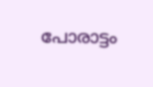പോരാട്ടം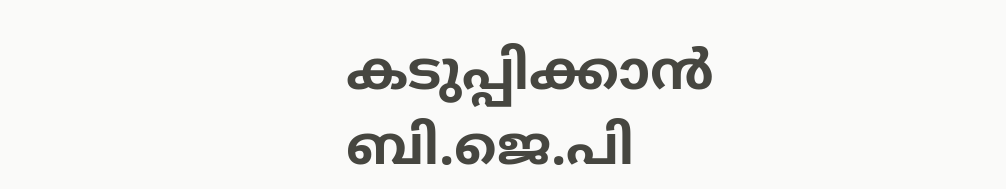കടുപ്പിക്കാൻ ബി.ജെ.പി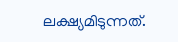ലക്ഷ്യമിടുന്നത്.